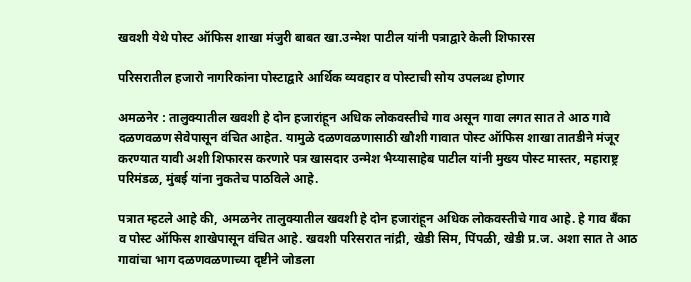खवशी येथे पोस्ट ऑफिस शाखा मंजुरी बाबत खा.उन्मेश पाटील यांनी पत्राद्वारे केली शिफारस

परिसरातील हजारो नागरिकांना पोस्टाद्वारे आर्थिक व्यवहार व पोस्टाची सोय उपलब्ध होणार

अमळनेर : तालुक्यातील खवशी हे दोन हजारांहून अधिक लोकवस्तीचे गाव असून गावा लगत सात ते आठ गावे दळणवळण सेवेपासून वंचित आहेत. यामुळे दळणवळणासाठी खौशी गावात पोस्ट ऑफिस शाखा तातडीने मंजूर करण्यात यावी अशी शिफारस करणारे पत्र खासदार उन्मेश भैय्यासाहेब पाटील यांनी मुख्य पोस्ट मास्तर, महाराष्ट्र परिमंडळ, मुंबई यांना नुकतेच पाठविले आहे.

पत्रात म्हटले आहे की, अमळनेर तालुक्यातील खवशी हे दोन हजारांहून अधिक लोकवस्तीचे गाव आहे. हे गाव बँका व पोस्ट ऑफिस शाखेपासून वंचित आहे. खवशी परिसरात नांद्री, खेडी सिम, पिंपळी, खेडी प्र.ज. अशा सात ते आठ गावांचा भाग दळणवळणाच्या दृष्टीने जोडला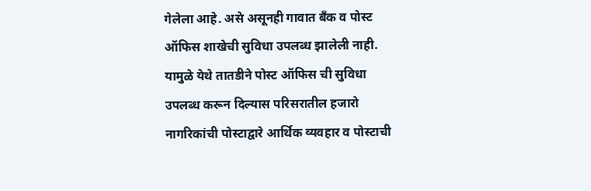गेलेला आहे. असे असूनही गावात बँक व पोस्ट ऑफिस शाखेची सुविधा उपलब्ध झालेली नाही. यामुळे येथे तातडीने पोस्ट ऑफिस ची सुविधा उपलब्ध करून दिल्यास परिसरातील हजारो नागरिकांची पोस्टाद्वारे आर्थिक व्यवहार व पोस्टाची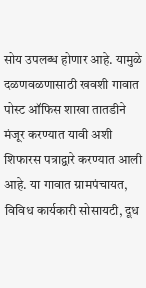सोय उपलब्ध होणार आहे. यामुळे दळणवळणासाठी खवशी गावात पोस्ट ऑफिस शाखा तातडीने मंजूर करण्यात यावी अशी शिफारस पत्राद्वारे करण्यात आली आहे. या गावात ग्रामपंचायत, विविध कार्यकारी सोसायटी, दूध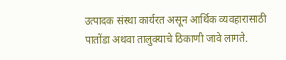उत्पादक संस्था कार्यरत असून आर्थिक व्यवहारासाठी पातोंडा अथवा तालुक्याचे ठिकाणी जावे लागते.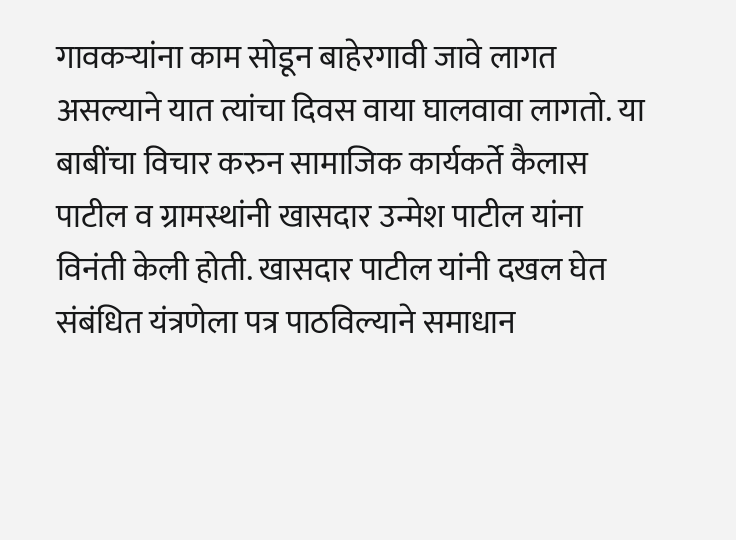गावकऱ्यांना काम सोडून बाहेरगावी जावे लागत असल्याने यात त्यांचा दिवस वाया घालवावा लागतो. या बाबींचा विचार करुन सामाजिक कार्यकर्ते कैलास पाटील व ग्रामस्थांनी खासदार उन्मेश पाटील यांना विनंती केली होती. खासदार पाटील यांनी दखल घेत संबंधित यंत्रणेला पत्र पाठविल्याने समाधान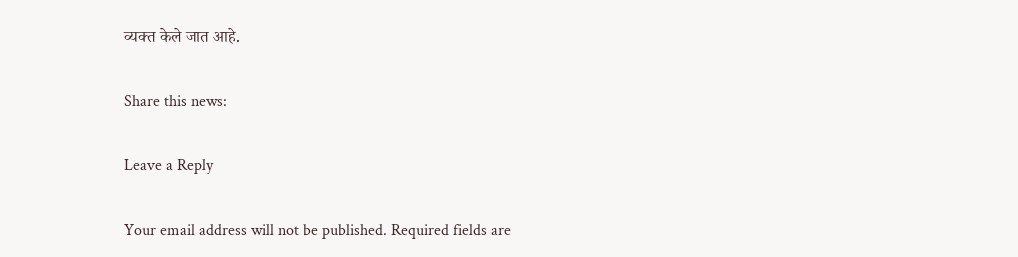व्यक्त केले जात आहे.

Share this news:

Leave a Reply

Your email address will not be published. Required fields are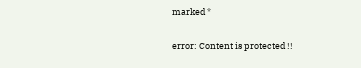marked *

error: Content is protected !!